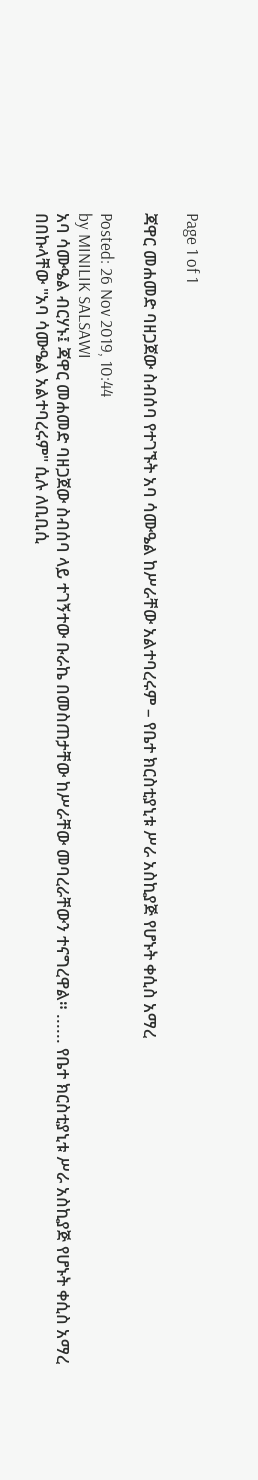Page 1 of 1

ጃዋር መሐመድ ባዘጋጀው ስብሰባ የተገኙት አባ ሳሙዔል ከሥራቸው አልተባረሩም – የቤተ ክርስቲያኒቱ ሥራ አስኪያጅ የሆኑት ቀሲስ አማረ

Posted: 26 Nov 2019, 10:44
by MINILIK SALSAWI
አባ ሳሙዔል ብርሃኑ፤ ጃዋር መሐመድ ባዘጋጀው ስብሰባ ላይ ተገኝተው ቡራኬ በመስጠታቸው ከሥራቸው መባረራቸውን ተናግረዋል። ...... የቤተ ክርስቲያኒቱ ሥራ አስኪያጅ የሆኑት ቀሲስ አማረ በበኩላቸው "አባ ሳሙዔል አልተባረሩም" ሲሉ ለቢቢሲ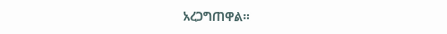አረጋግጠዋል።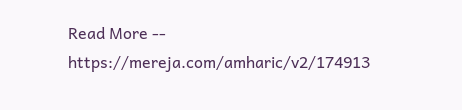Read More -- https://mereja.com/amharic/v2/174913